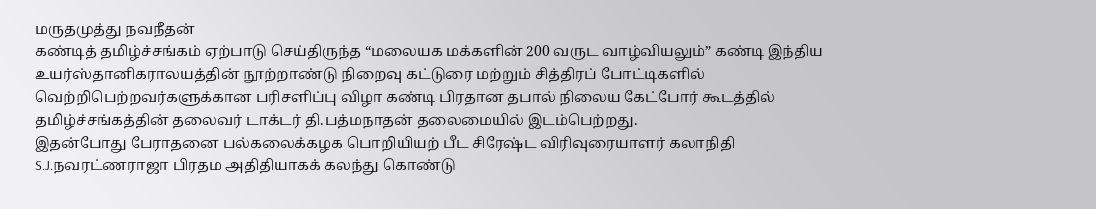மருதமுத்து நவநீதன்
கண்டித் தமிழ்ச்சங்கம் ஏற்பாடு செய்திருந்த “மலையக மக்களின் 200 வருட வாழ்வியலும்” கண்டி இந்திய உயர்ஸ்தானிகராலயத்தின் நூற்றாண்டு நிறைவு கட்டுரை மற்றும் சித்திரப் போட்டிகளில் வெற்றிபெற்றவர்களுக்கான பரிசளிப்பு விழா கண்டி பிரதான தபால் நிலைய கேட்போர் கூடத்தில் தமிழ்ச்சங்கத்தின் தலைவர் டாக்டர் தி.பத்மநாதன் தலைமையில் இடம்பெற்றது.
இதன்போது பேராதனை பல்கலைக்கழக பொறியியற் பீட சிரேஷ்ட விரிவுரையாளர் கலாநிதி S.J.நவரட்ணராஜா பிரதம அதிதியாகக் கலந்து கொண்டு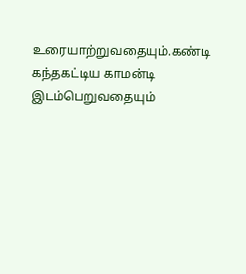உரையாற்றுவதையும்.கண்டி கந்தகட்டிய காமன்டி இடம்பெறுவதையும்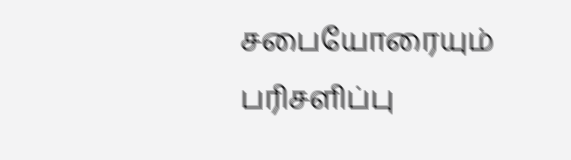சபையோரையும் பரிசளிப்பு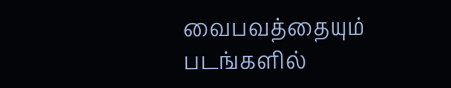வைபவத்தையும் படங்களில்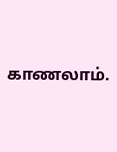காணலாம்.